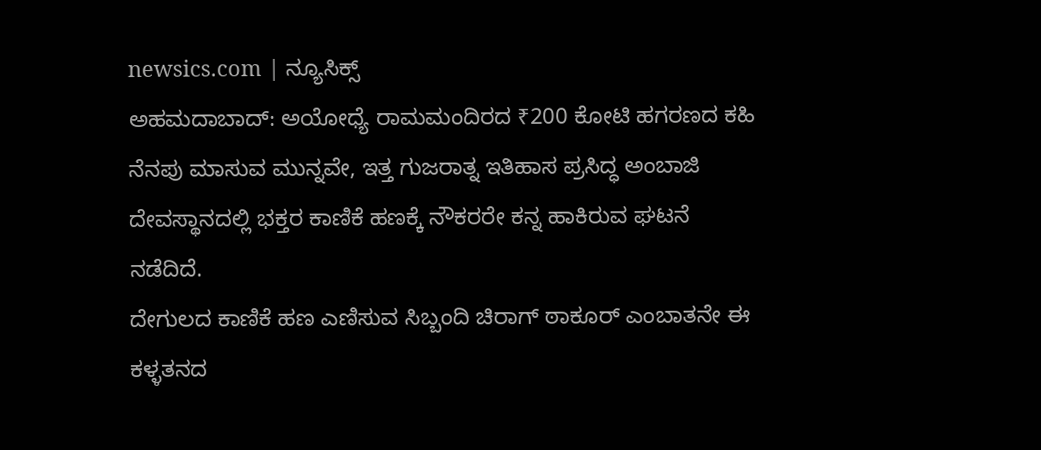newsics.com | ನ್ಯೂಸಿಕ್ಸ್
ಅಹಮದಾಬಾದ್: ಅಯೋಧ್ಯೆ ರಾಮಮಂದಿರದ ₹200 ಕೋಟಿ ಹಗರಣದ ಕಹಿ ನೆನಪು ಮಾಸುವ ಮುನ್ನವೇ, ಇತ್ತ ಗುಜರಾತ್ನ ಇತಿಹಾಸ ಪ್ರಸಿದ್ಧ ಅಂಬಾಜಿ ದೇವಸ್ಥಾನದಲ್ಲಿ ಭಕ್ತರ ಕಾಣಿಕೆ ಹಣಕ್ಕೆ ನೌಕರರೇ ಕನ್ನ ಹಾಕಿರುವ ಘಟನೆ ನಡೆದಿದೆ.
ದೇಗುಲದ ಕಾಣಿಕೆ ಹಣ ಎಣಿಸುವ ಸಿಬ್ಬಂದಿ ಚಿರಾಗ್ ಠಾಕೂರ್ ಎಂಬಾತನೇ ಈ ಕಳ್ಳತನದ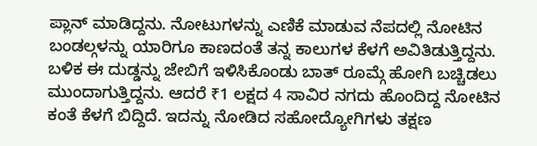ಪ್ಲಾನ್ ಮಾಡಿದ್ದನು. ನೋಟುಗಳನ್ನು ಎಣಿಕೆ ಮಾಡುವ ನೆಪದಲ್ಲಿ ನೋಟಿನ ಬಂಡಲ್ಗಳನ್ನು ಯಾರಿಗೂ ಕಾಣದಂತೆ ತನ್ನ ಕಾಲುಗಳ ಕೆಳಗೆ ಅವಿತಿಡುತ್ತಿದ್ದನು. ಬಳಿಕ ಈ ದುಡ್ಡನ್ನು ಜೇಬಿಗೆ ಇಳಿಸಿಕೊಂಡು ಬಾತ್ ರೂಮ್ಗೆ ಹೋಗಿ ಬಚ್ಚಿಡಲು ಮುಂದಾಗುತ್ತಿದ್ದನು. ಆದರೆ ₹1 ಲಕ್ಷದ 4 ಸಾವಿರ ನಗದು ಹೊಂದಿದ್ದ ನೋಟಿನ ಕಂತೆ ಕೆಳಗೆ ಬಿದ್ದಿದೆ. ಇದನ್ನು ನೋಡಿದ ಸಹೋದ್ಯೋಗಿಗಳು ತಕ್ಷಣ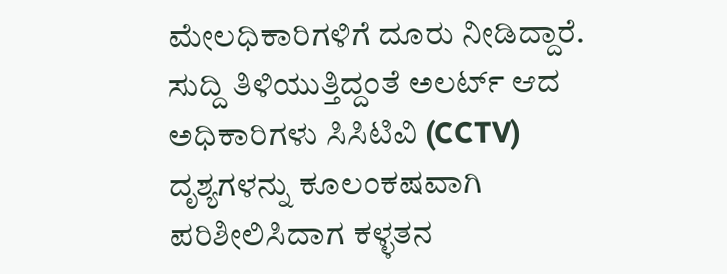ಮೇಲಧಿಕಾರಿಗಳಿಗೆ ದೂರು ನೀಡಿದ್ದಾರೆ.
ಸುದ್ದಿ ತಿಳಿಯುತ್ತಿದ್ದಂತೆ ಅಲರ್ಟ್ ಆದ ಅಧಿಕಾರಿಗಳು ಸಿಸಿಟಿವಿ (CCTV) ದೃಶ್ಯಗಳನ್ನು ಕೂಲಂಕಷವಾಗಿ ಪರಿಶೀಲಿಸಿದಾಗ ಕಳ್ಳತನ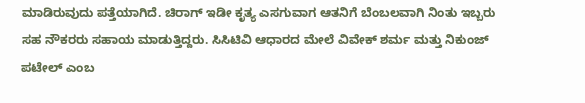ಮಾಡಿರುವುದು ಪತ್ತೆಯಾಗಿದೆ. ಚಿರಾಗ್ ಇಡೀ ಕೃತ್ಯ ಎಸಗುವಾಗ ಆತನಿಗೆ ಬೆಂಬಲವಾಗಿ ನಿಂತು ಇಬ್ಬರು ಸಹ ನೌಕರರು ಸಹಾಯ ಮಾಡುತ್ತಿದ್ದರು. ಸಿಸಿಟಿವಿ ಆಧಾರದ ಮೇಲೆ ವಿವೇಕ್ ಶರ್ಮ ಮತ್ತು ನಿಕುಂಜ್ ಪಟೇಲ್ ಎಂಬ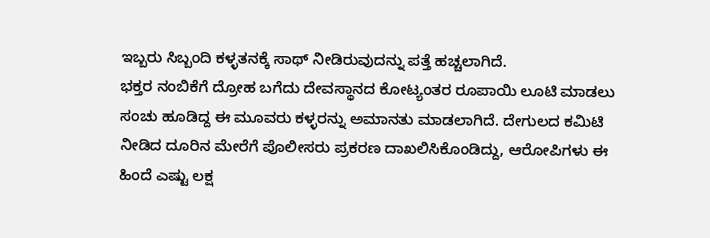ಇಬ್ಬರು ಸಿಬ್ಬಂದಿ ಕಳ್ಳತನಕ್ಕೆ ಸಾಥ್ ನೀಡಿರುವುದನ್ನು ಪತ್ತೆ ಹಚ್ಚಲಾಗಿದೆ.
ಭಕ್ತರ ನಂಬಿಕೆಗೆ ದ್ರೋಹ ಬಗೆದು ದೇವಸ್ಥಾನದ ಕೋಟ್ಯಂತರ ರೂಪಾಯಿ ಲೂಟಿ ಮಾಡಲು ಸಂಚು ಹೂಡಿದ್ದ ಈ ಮೂವರು ಕಳ್ಳರನ್ನು ಅಮಾನತು ಮಾಡಲಾಗಿದೆ. ದೇಗುಲದ ಕಮಿಟಿ ನೀಡಿದ ದೂರಿನ ಮೇರೆಗೆ ಪೊಲೀಸರು ಪ್ರಕರಣ ದಾಖಲಿಸಿಕೊಂಡಿದ್ದು, ಆರೋಪಿಗಳು ಈ ಹಿಂದೆ ಎಷ್ಟು ಲಕ್ಷ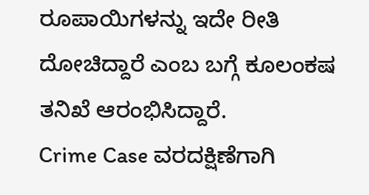ರೂಪಾಯಿಗಳನ್ನು ಇದೇ ರೀತಿ ದೋಚಿದ್ದಾರೆ ಎಂಬ ಬಗ್ಗೆ ಕೂಲಂಕಷ ತನಿಖೆ ಆರಂಭಿಸಿದ್ದಾರೆ.
Crime Case ವರದಕ್ಷಿಣೆಗಾಗಿ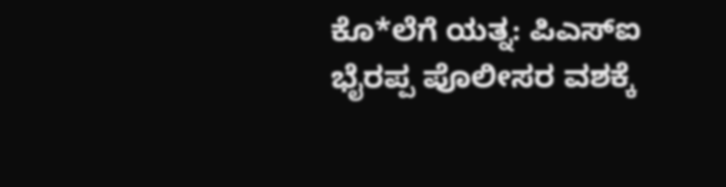ಕೊ*ಲೆಗೆ ಯತ್ನ: ಪಿಎಸ್ಐ ಭೈರಪ್ಪ ಪೊಲೀಸರ ವಶಕ್ಕೆ